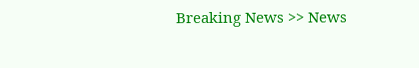Breaking News >> News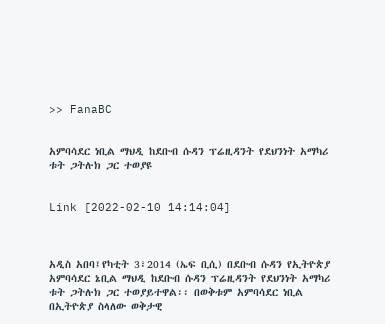>> FanaBC


አምባሳደር ነቢል ማህዲ ከደቡብ ሱዳን ፕሬዚዳንት የደህንነት አማካሪ ቱት ጋትሉክ ጋር ተወያዩ


Link [2022-02-10 14:14:04]



አዲስ አበባ፤የካቲት 3፣2014 (ኤፍ ቢሲ) በደቡብ ሱዳን የኢትዮጵያ አምባሳደር ኔቢል ማህዲ ከደቡብ ሱዳን ፕሬዚዳንት የደህንነት አማካሪ ቱት ጋትሉክ ጋር ተወያይተዋል፡፡ በወቅቱም አምባሳደር ነቢል በኢትዮጵያ ስላለው ወቅታዊ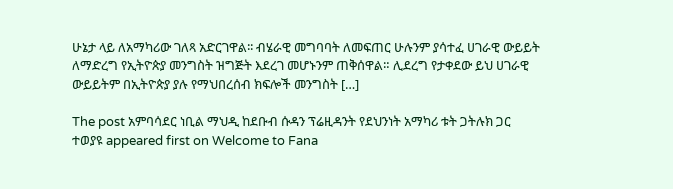ሁኔታ ላይ ለአማካሪው ገለጻ አድርገዋል፡፡ ብሄራዊ መግባባት ለመፍጠር ሁሉንም ያሳተፈ ሀገራዊ ውይይት ለማድረግ የኢትዮጵያ መንግስት ዝግጅት እደረገ መሆኑንም ጠቅሰዋል። ሊደረግ የታቀደው ይህ ሀገራዊ ውይይትም በኢትዮጵያ ያሉ የማህበረሰብ ክፍሎች መንግስት […]

The post አምባሳደር ነቢል ማህዲ ከደቡብ ሱዳን ፕሬዚዳንት የደህንነት አማካሪ ቱት ጋትሉክ ጋር ተወያዩ appeared first on Welcome to Fana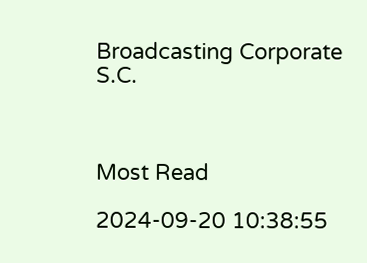Broadcasting Corporate S.C.



Most Read

2024-09-20 10:38:55